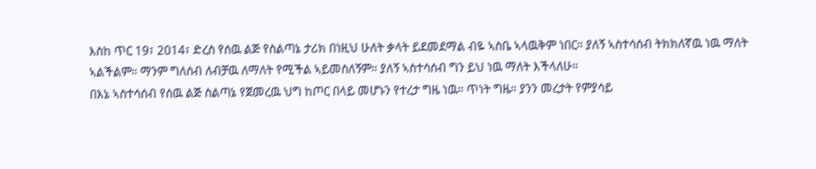እስከ ጥር 19፣ 2014፣ ድረስ የሰዉ ልጅ የስልጣኔ ታሪክ በነዚህ ሁለት ቃላት ይደመደማል ብዬ ኣስቤ ኣላዉቅም ነበር። ያለኝ ኣስተሳሰብ ትክክለኛዉ ነዉ ማለት ኣልችልም። ማንም ግለሰብ ለብቻዉ ለማለት የሚችል ኣይመስለኝም። ያለኝ ኣስተሳሰብ ግን ይህ ነዉ ማለት እችላለሁ።
በእኔ ኣስተሳሰብ የሰዉ ልጅ ስልጣኔ የጀመረዉ ህግ ከጦር በላይ መሆኑን የተረታ ግዜ ነዉ። ጥነት ግዜ። ያንን መረታት የምያሳይ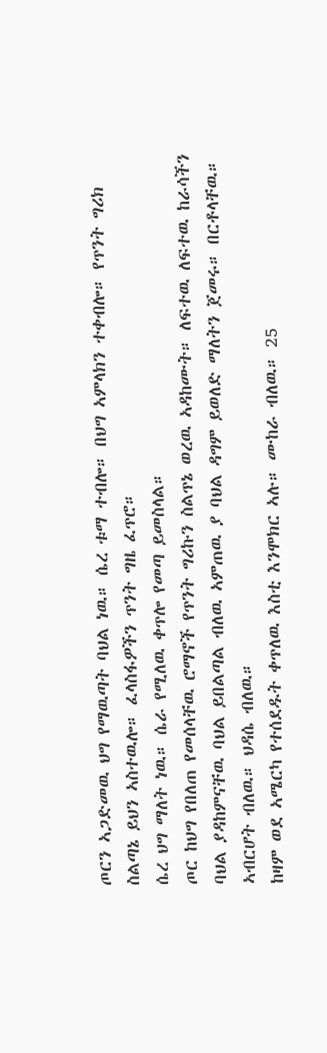ጦርን ኣጋድመዉ ህግ የማዉጣት ባህል ነዉ። ሴረ ቱማ ተብሎ። በህግ ኣምላክን ተቀብሎ። የጥንት ግሪክ ስልጣኔ ይህን ኣስተዉሎ። ፈላስፋዎችን ጥንት ግዜ ፈጥሮ።
ሴረ ህግ ማለት ነዉ። ሴራ የሚለዉ ቀጥሎ የመጣ ይመስላል።
ጦር ከህግ የበለጠ የመሰላቸዉ ሮማኖች የጥንት ግሪኩን ስልጥኔ ወረዉ ኣዳከሙት። ለፍተዉ ለፍተዉ ከራሳችን ባህል ያዳከምናቸዉ ባህል ይበልጣል ብለዉ ኣምጠዉ ያ ባህል ዳግም ይወለድ ማለትን ጀመሩ። በርቶላቸዉ። ኣብርሆት ብለዉ። ህዳሴ ብለዉ።
ከዛም ወደ ኣሜርካ የተሰደዱት ቀጥለዉ እስቲ እንሞክር ኣሉ። ሙከራ ብለዉ። 25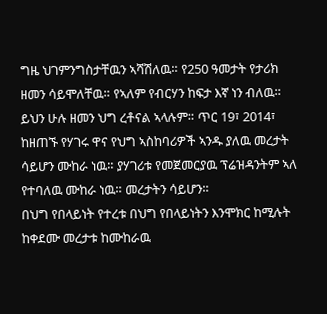ግዜ ህገምንግስታቸዉን ኣሻሽለዉ። የ250 ዓመታት የታሪክ ዘመን ሳይሞለቸዉ። የኣለም የብርሃን ከፍታ እኛ ነን ብለዉ።
ይህን ሁሉ ዘመን ህግ ረቶናል ኣላሉም። ጥር 19፣ 2014፣ ከዘጠኙ የሃገሩ ዋና የህግ ኣስከባሪዎች ኣንዱ ያለዉ መረታት ሳይሆን ሙከራ ነዉ። ያሃገሪቱ የመጀመርያዉ ፕሬዝዳንትም ኣለ የተባለዉ ሙከራ ነዉ። መረታትን ሳይሆን።
በህግ የበላይነት የተረቱ በህግ የበላይነትን እንሞክር ከሚሉት ከቀደሙ መረታቱ ከሙከራዉ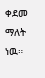ቀደመ ማለት ነዉ።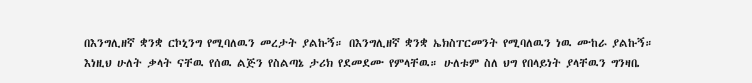በእንግሊዘኛ ቋንቋ ርኮኒንግ የሚባለዉን መረታት ያልኩኝ። በእንግሊዘኛ ቋንቋ ኤክስፐርመንት የሚባለዉን ነዉ ሙከራ ያልኩኝ።
እነዚህ ሁለት ቃላት ናቸዉ የሰዉ ልጅን የስልጣኔ ታሪክ የደመደሙ የምላቸዉ። ሁለቱም ስለ ህግ የበላይነት ያላቸዉን ግንዛቤ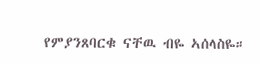የምያንጸባርቁ ናቸዉ ብዬ ኣሰላስዬ።